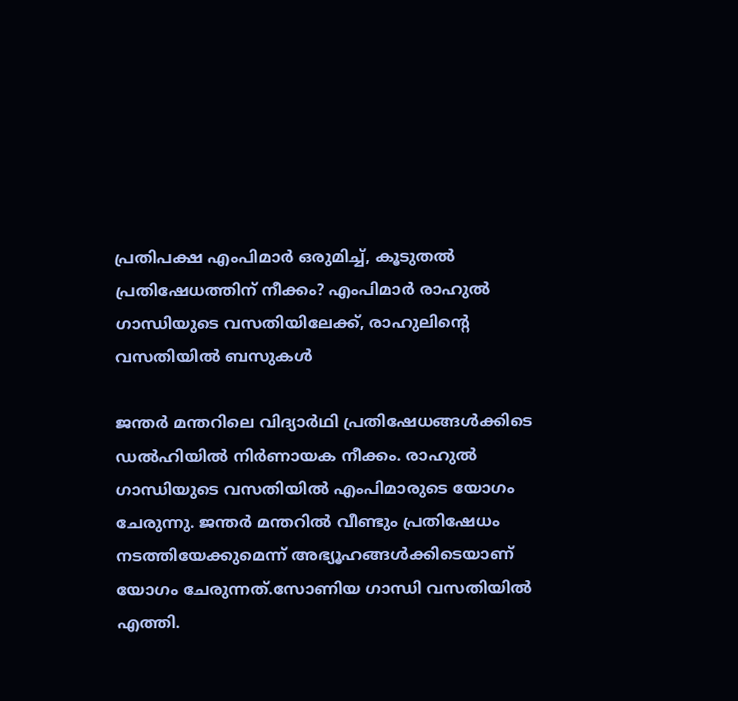പ്രതിപക്ഷ എംപിമാർ ഒരുമിച്ച്, കൂടുതൽ പ്രതിഷേധത്തിന് നീക്കം? എംപിമാർ രാഹുൽ ഗാന്ധിയുടെ വസതിയിലേക്ക്, രാഹുലിന്റെ വസതിയിൽ ബസുകൾ

ജന്തർ മന്തറിലെ വിദ്യാർഥി പ്രതിഷേധങ്ങൾക്കിടെ ഡൽഹിയിൽ നിർണായക നീക്കം. രാഹുൽ ഗാന്ധിയുടെ വസതിയിൽ എംപിമാരുടെ യോഗം ചേരുന്നു. ജന്തർ മന്തറിൽ വീണ്ടും പ്രതിഷേധം നടത്തിയേക്കുമെന്ന് അഭ്യൂഹങ്ങൾക്കിടെയാണ് യോഗം ചേരുന്നത്.സോണിയ ഗാന്ധി വസതിയിൽ എത്തി.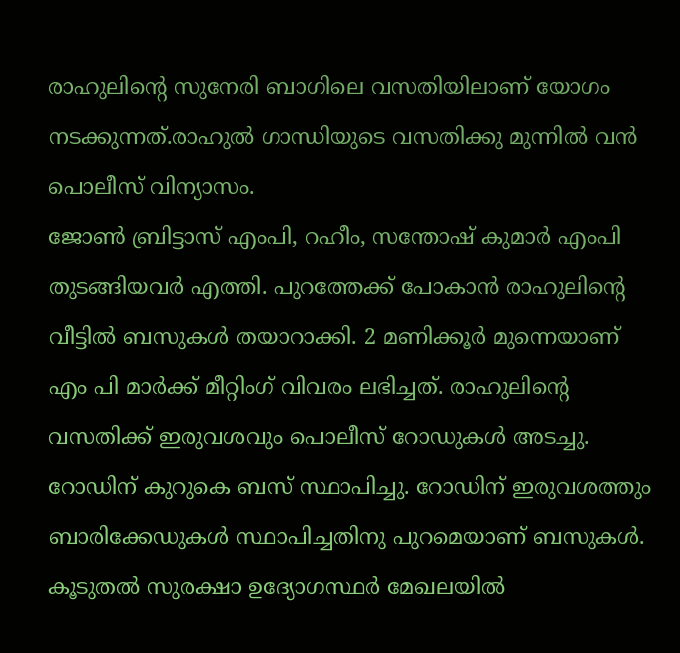രാഹുലിന്റെ സുനേരി ബാഗിലെ വസതിയിലാണ് യോഗം നടക്കുന്നത്.രാഹുൽ ഗാന്ധിയുടെ വസതിക്കു മുന്നിൽ വൻ പൊലീസ് വിന്യാസം.
ജോൺ ബ്രിട്ടാസ് എംപി, റഹീം, സന്തോഷ് കുമാർ എംപി തുടങ്ങിയവർ എത്തി. പുറത്തേക്ക് പോകാൻ രാഹുലിന്റെ വീട്ടിൽ ബസുകൾ തയാറാക്കി. 2 മണിക്കൂർ മുന്നെയാണ് എം പി മാർക്ക് മീറ്റിംഗ് വിവരം ലഭിച്ചത്. രാഹുലിന്റെ വസതിക്ക് ഇരുവശവും പൊലീസ് റോഡുകൾ അടച്ചു. റോഡിന് കുറുകെ ബസ് സ്ഥാപിച്ചു. റോഡിന് ഇരുവശത്തും ബാരിക്കേഡുകൾ സ്ഥാപിച്ചതിനു പുറമെയാണ് ബസുകൾ. കൂടുതൽ സുരക്ഷാ ഉദ്യോഗസ്ഥർ മേഖലയിൽ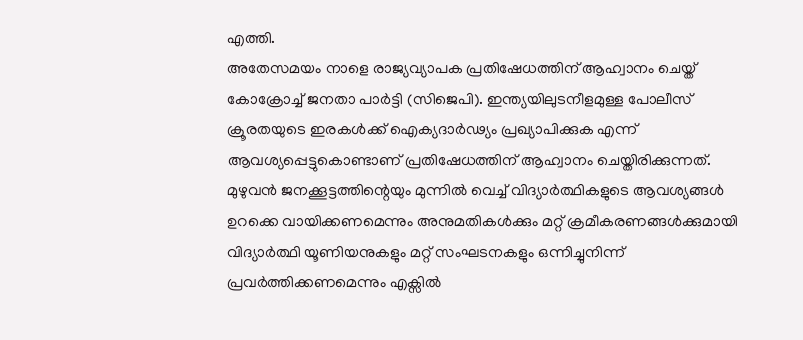എത്തി.
അതേസമയം നാളെ രാജ്യവ്യാപക പ്രതിഷേധത്തിന് ആഹ്വാനം ചെയ്ത് കോക്രോച്ച് ജനതാ പാർട്ടി (സിജെപി). ഇന്ത്യയിലുടനീളമുള്ള പോലീസ് ക്രൂരതയുടെ ഇരകൾക്ക് ഐക്യദാർഢ്യം പ്രഖ്യാപിക്കുക എന്ന് ആവശ്യപ്പെട്ടുകൊണ്ടാണ് പ്രതിഷേധത്തിന് ആഹ്വാനം ചെയ്തിരിക്കുന്നത്.
മുഴുവൻ ജനക്കൂട്ടത്തിന്റെയും മുന്നിൽ വെച്ച് വിദ്യാർത്ഥികളുടെ ആവശ്യങ്ങൾ ഉറക്കെ വായിക്കണമെന്നും അനുമതികൾക്കും മറ്റ് ക്രമീകരണങ്ങൾക്കുമായി വിദ്യാർത്ഥി യൂണിയനുകളും മറ്റ് സംഘടനകളും ഒന്നിച്ചുനിന്ന് പ്രവർത്തിക്കണമെന്നും എക്സിൽ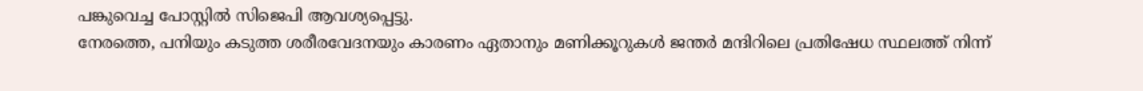പങ്കുവെച്ച പോസ്റ്റിൽ സിജെപി ആവശ്യപ്പെട്ടു.
നേരത്തെ, പനിയും കടുത്ത ശരീരവേദനയും കാരണം ഏതാനും മണിക്കൂറുകൾ ജന്തർ മന്ദിറിലെ പ്രതിഷേധ സ്ഥലത്ത് നിന്ന്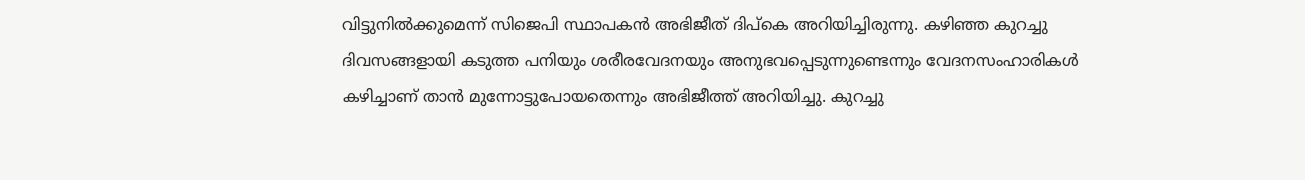വിട്ടുനിൽക്കുമെന്ന് സിജെപി സ്ഥാപകൻ അഭിജീത് ദിപ്കെ അറിയിച്ചിരുന്നു. കഴിഞ്ഞ കുറച്ചു ദിവസങ്ങളായി കടുത്ത പനിയും ശരീരവേദനയും അനുഭവപ്പെടുന്നുണ്ടെന്നും വേദനസംഹാരികൾ കഴിച്ചാണ് താൻ മുന്നോട്ടുപോയതെന്നും അഭിജീത്ത് അറിയിച്ചു. കുറച്ചു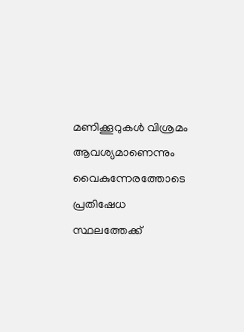മണിക്കൂറുകൾ വിശ്രമം ആവശ്യമാണെന്നും വൈകുന്നേരത്തോടെ പ്രതിഷേധ സ്ഥലത്തേക്ക്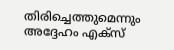തിരിച്ചെത്തുമെന്നും അദ്ദേഹം എക്സ്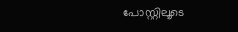പോസ്റ്റിലൂടെ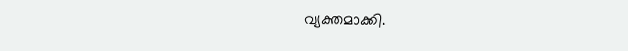വ്യക്തമാക്കി.